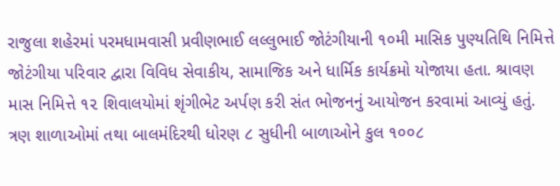રાજુલા શહેરમાં પરમધામવાસી પ્રવીણભાઈ લલ્લુભાઈ જોટંગીયાની ૧૦મી માસિક પુણ્યતિથિ નિમિત્તે જોટંગીયા પરિવાર દ્વારા વિવિધ સેવાકીય, સામાજિક અને ધાર્મિક કાર્યક્રમો યોજાયા હતા. શ્રાવણ માસ નિમિત્તે ૧૨ શિવાલયોમાં શૃંગીભેટ અર્પણ કરી સંત ભોજનનું આયોજન કરવામાં આવ્યું હતું. ત્રણ શાળાઓમાં તથા બાલમંદિરથી ધોરણ ૮ સુધીની બાળાઓને કુલ ૧૦૦૮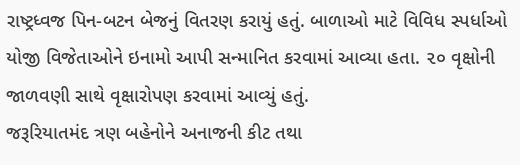રાષ્ટ્રધ્વજ પિન-બટન બેજનું વિતરણ કરાયું હતું. બાળાઓ માટે વિવિધ સ્પર્ધાઓ યોજી વિજેતાઓને ઇનામો આપી સન્માનિત કરવામાં આવ્યા હતા. ૨૦ વૃક્ષોની જાળવણી સાથે વૃક્ષારોપણ કરવામાં આવ્યું હતું.
જરૂરિયાતમંદ ત્રણ બહેનોને અનાજની કીટ તથા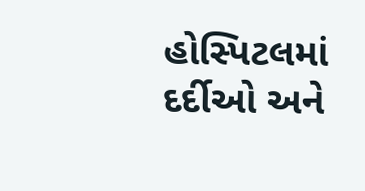હોસ્પિટલમાં દર્દીઓ અને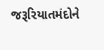જરૂરિયાતમંદોને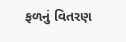ફળનું વિતરણ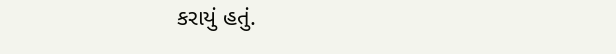કરાયું હતું.